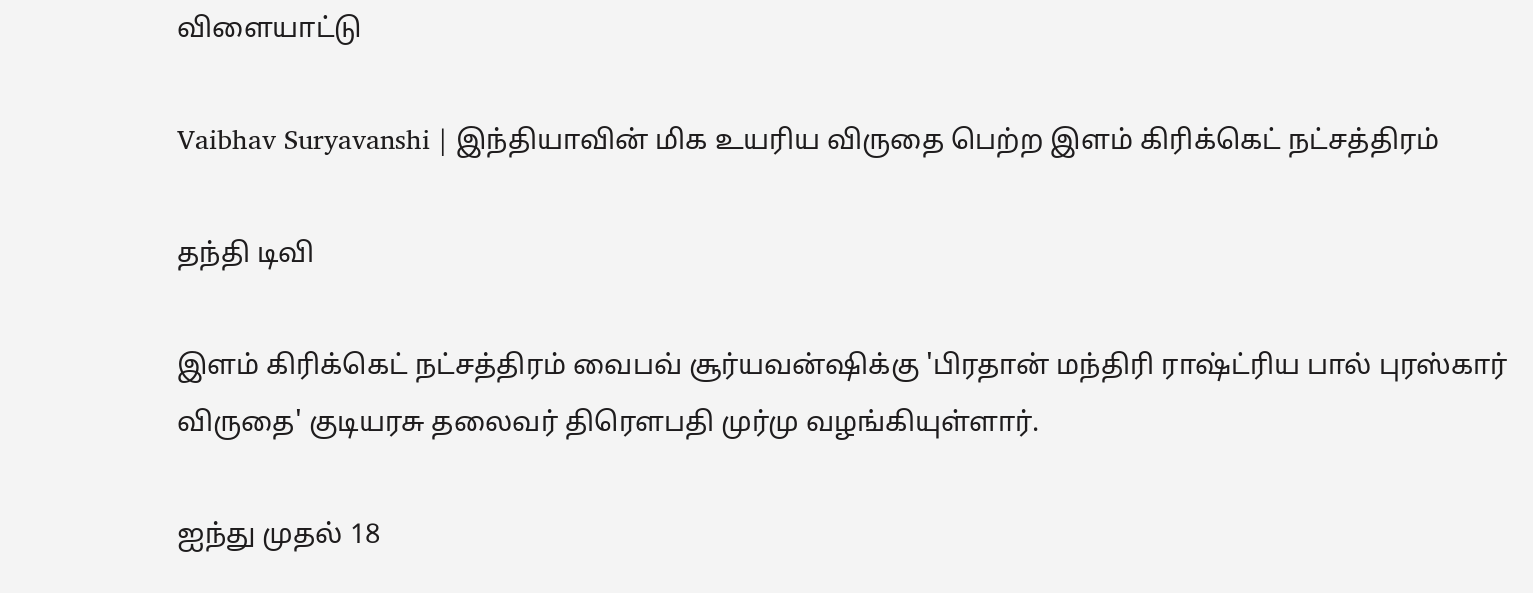விளையாட்டு

Vaibhav Suryavanshi | இந்தியாவின் மிக உயரிய விருதை பெற்ற இளம் கிரிக்கெட் நட்சத்திரம்

தந்தி டிவி

இளம் கிரிக்கெட் நட்சத்திரம் வைபவ் சூர்யவன்ஷிக்கு 'பிரதான் மந்திரி ராஷ்ட்ரிய பால் புரஸ்கார் விருதை' குடியரசு தலைவர் திரௌபதி முர்மு வழங்கியுள்ளார்.

ஐந்து முதல் 18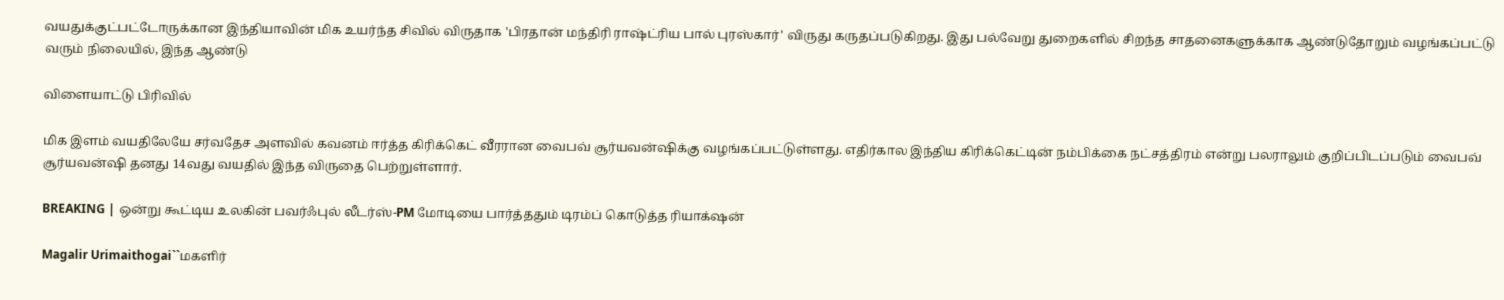வயதுக்குட்பட்டோருக்கான இந்தியாவின் மிக உயர்ந்த சிவில் விருதாக 'பிரதான் மந்திரி ராஷ்ட்ரிய பால் புரஸ்கார்' விருது கருதப்படுகிறது. இது பல்வேறு துறைகளில் சிறந்த சாதனைகளுக்காக ஆண்டுதோறும் வழங்கப்பட்டு வரும் நிலையில், இந்த ஆண்டு

விளையாட்டு பிரிவில்

மிக இளம் வயதிலேயே சர்வதேச அளவில் கவனம் ஈர்த்த கிரிக்கெட் வீரரான வைபவ் சூர்யவன்ஷிக்கு வழங்கப்பட்டுள்ளது. எதிர்கால இந்திய கிரிக்கெட்டின் நம்பிக்கை நட்சத்திரம் என்று பலராலும் குறிப்பிடப்படும் வைபவ் சூர்யவன்ஷி தனது 14வது வயதில் இந்த விருதை பெற்றுள்ளார்.

BREAKING | ஒன்று கூட்டிய உலகின் பவர்ஃபுல் லீடர்ஸ்-PM மோடியை பார்த்ததும் டிரம்ப் கொடுத்த ரியாக்‌ஷன்

Magalir Urimaithogai``மகளிர்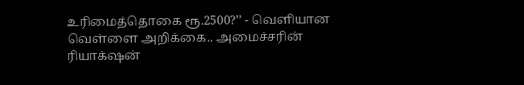உரிமைத்தொகை ரூ.2500?’’ - வெளியான வெள்ளை அறிக்கை.. அமைச்சரின் ரியாக்‌ஷன்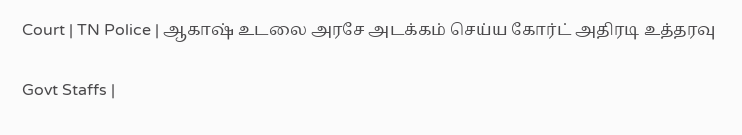Court | TN Police | ஆகாஷ் உடலை அரசே அடக்கம் செய்ய கோர்ட் அதிரடி உத்தரவு

Govt Staffs |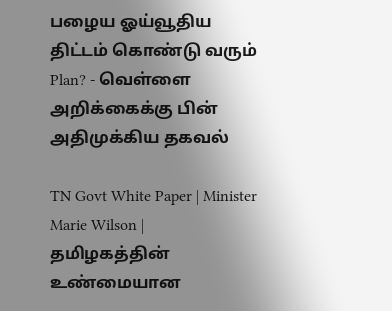பழைய ஓய்வூதிய திட்டம் கொண்டு வரும் Plan? - வெள்ளை அறிக்கைக்கு பின் அதிமுக்கிய தகவல்

TN Govt White Paper | Minister Marie Wilson | தமிழகத்தின் உண்மையான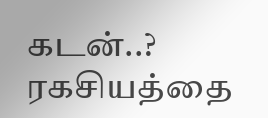கடன்..? ரகசியத்தை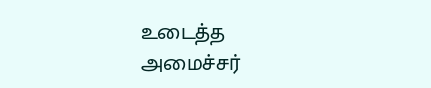உடைத்த அமைச்சர்